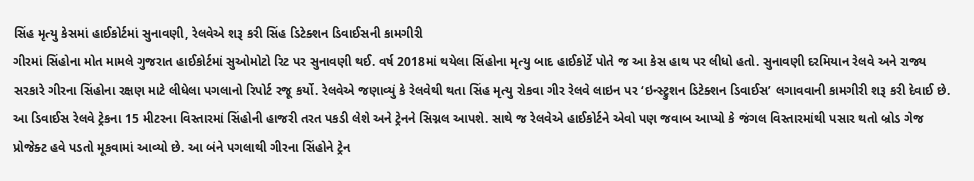સિંહ મૃત્યુ કેસમાં હાઈકોર્ટમાં સુનાવણી, રેલવેએ શરૂ કરી સિંહ ડિટેક્શન ડિવાઈસની કામગીરી
ગીરમાં સિંહોના મોત મામલે ગુજરાત હાઈકોર્ટમાં સુઓમોટો રિટ પર સુનાવણી થઈ. વર્ષ 2018માં થયેલા સિંહોના મૃત્યુ બાદ હાઈકોર્ટે પોતે જ આ કેસ હાથ પર લીધો હતો. સુનાવણી દરમિયાન રેલવે અને રાજ્ય સરકારે ગીરના સિંહોના રક્ષણ માટે લીધેલા પગલાનો રિપોર્ટ રજૂ કર્યો. રેલવેએ જણાવ્યું કે રેલવેથી થતા સિંહ મૃત્યુ રોકવા ગીર રેલવે લાઇન પર ‘ઇન્સ્ટ્રુશન ડિટેક્શન ડિવાઈસ’ લગાવવાની કામગીરી શરૂ કરી દેવાઈ છે. આ ડિવાઈસ રેલવે ટ્રેકના 15 મીટરના વિસ્તારમાં સિંહોની હાજરી તરત પકડી લેશે અને ટ્રેનને સિગ્નલ આપશે. સાથે જ રેલવેએ હાઈકોર્ટને એવો પણ જવાબ આપ્યો કે જંગલ વિસ્તારમાંથી પસાર થતો બ્રોડ ગેજ પ્રોજેક્ટ હવે પડતો મૂકવામાં આવ્યો છે. આ બંને પગલાથી ગીરના સિંહોને ટ્રેન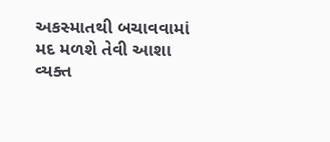અકસ્માતથી બચાવવામાં મદ મળશે તેવી આશા વ્યક્ત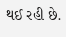થઈ રહી છે.